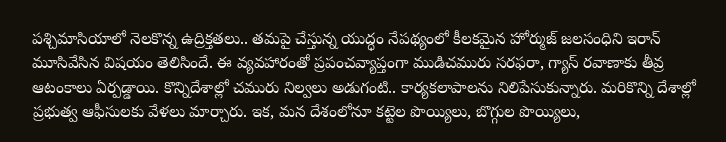పశ్చిమాసియాలో నెలకొన్న ఉద్రిక్తతలు.. తమపై చేస్తున్న యుద్ధం నేపథ్యంలో కీలకమైన హోర్ముజ్ జలసంధిని ఇరాన్ మూసివేసిన విషయం తెలిసిందే. ఈ వ్యవహారంతో ప్రపంచవ్యాప్తంగా ముడిచమురు సరఫరా, గ్యాస్ రవాణాకు తీవ్ర ఆటంకాలు ఏర్పడ్డాయి. కొన్నిదేశాల్లో చమురు నిల్వలు అడుగంటి.. కార్యకలాపాలను నిలిపేసుకున్నారు. మరికొన్ని దేశాల్లో ప్రభుత్వ ఆఫీసులకు వేళలు మార్చారు. ఇక, మన దేశంలోనూ కట్టెల పొయ్యిలు, బొగ్గుల పొయ్యిలు,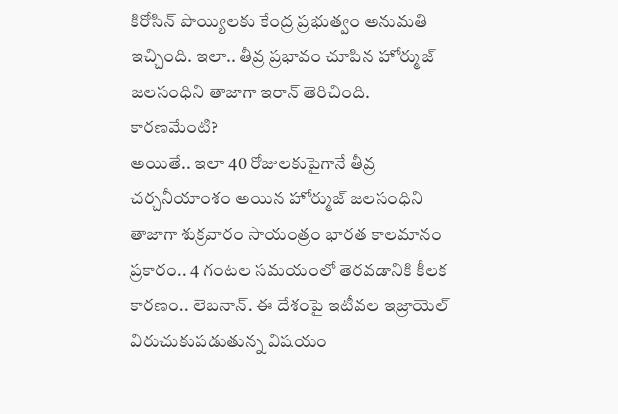కిరోసిన్ పొయ్యిలకు కేంద్ర ప్రభుత్వం అనుమతి ఇచ్చింది. ఇలా.. తీవ్ర ప్రభావం చూపిన హోర్ముజ్ జలసంధిని తాజాగా ఇరాన్ తెరిచింది.
కారణమేంటి?
అయితే.. ఇలా 40 రోజులకుపైగానే తీవ్ర చర్చనీయాంశం అయిన హోర్ముజ్ జలసంధిని తాజాగా శుక్రవారం సాయంత్రం భారత కాలమానం ప్రకారం.. 4 గంటల సమయంలో తెరవడానికి కీలక కారణం.. లెబనాన్. ఈ దేశంపై ఇటీవల ఇజ్రాయెల్ విరుచుకుపడుతున్న విషయం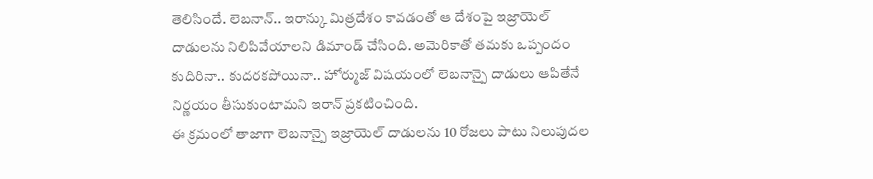తెలిసిందే. లెబనాన్.. ఇరాన్కు మిత్రదేశం కావడంతో ఆ దేశంపై ఇజ్రాయెల్ దాడులను నిలిపివేయాలని డిమాండ్ చేసింది. అమెరికాతో తమకు ఒప్పందం కుదిరినా.. కుదరకపోయినా.. హోర్ముజ్ విషయంలో లెబనాన్పై దాడులు ఆపితేనే నిర్ణయం తీసుకుంటామని ఇరాన్ ప్రకటించింది.
ఈ క్రమంలో తాజాగా లెబనాన్పై ఇజ్రాయెల్ దాడులను 10 రోజలు పాటు నిలుపుదల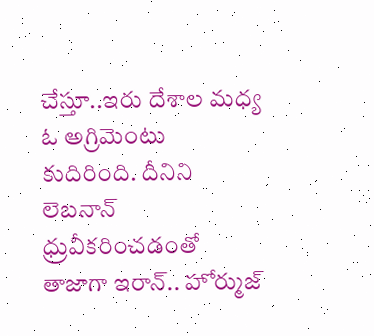చేస్తూ..ఇరు దేశాల మధ్య ఓ అగ్రిమెంటు కుదిరింది. దీనిని లెబనాన్ ధ్రువీకరించడంతో తాజాగా ఇరాన్.. హోర్ముజ్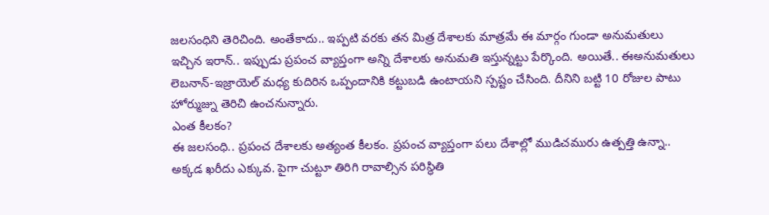జలసంధిని తెరిచింది. అంతేకాదు.. ఇప్పటి వరకు తన మిత్ర దేశాలకు మాత్రమే ఈ మార్గం గుండా అనుమతులు ఇచ్చిన ఇరాన్.. ఇప్పుడు ప్రపంచ వ్యాప్తంగా అన్ని దేశాలకు అనుమతి ఇస్తున్నట్టు పేర్కొంది. అయితే.. ఈఅనుమతులు లెబనాన్-ఇజ్రాయెల్ మధ్య కుదిరిన ఒప్పందానికి కట్టుబడి ఉంటాయని స్పష్టం చేసింది. దీనిని బట్టి 10 రోజుల పాటు హోర్ముజ్ను తెరిచి ఉంచనున్నారు.
ఎంత కీలకం?
ఈ జలసంధి.. ప్రపంచ దేశాలకు అత్యంత కీలకం. ప్రపంచ వ్యాప్తంగా పలు దేశాల్లో ముడిచమురు ఉత్పత్తి ఉన్నా.. అక్కడ ఖరీదు ఎక్కువ. పైగా చుట్టూ తిరిగి రావాల్సిన పరిస్థితి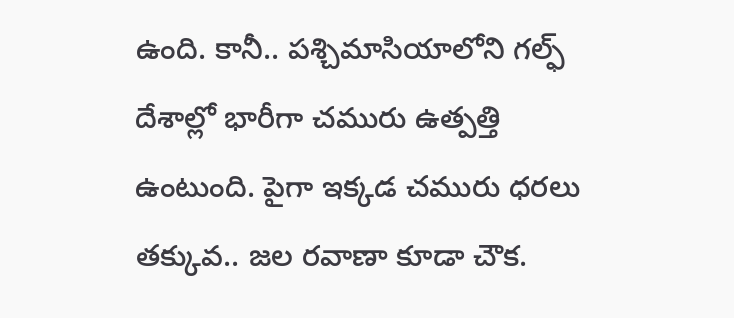ఉంది. కానీ.. పశ్చిమాసియాలోని గల్ఫ్ దేశాల్లో భారీగా చమురు ఉత్పత్తి ఉంటుంది. పైగా ఇక్కడ చమురు ధరలు తక్కువ.. జల రవాణా కూడా చౌక.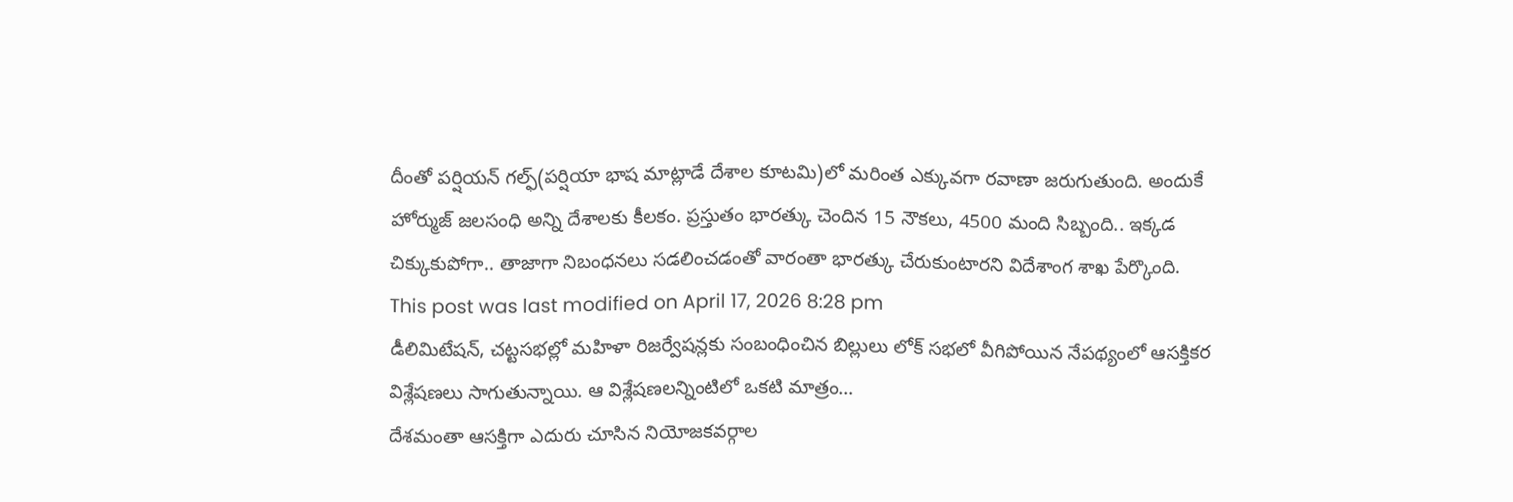దీంతో పర్షియన్ గల్ఫ్(పర్షియా భాష మాట్లాడే దేశాల కూటమి)లో మరింత ఎక్కువగా రవాణా జరుగుతుంది. అందుకే హోర్ముజ్ జలసంధి అన్ని దేశాలకు కీలకం. ప్రస్తుతం భారత్కు చెందిన 15 నౌకలు, 4500 మంది సిబ్బంది.. ఇక్కడ చిక్కుకుపోగా.. తాజాగా నిబంధనలు సడలించడంతో వారంతా భారత్కు చేరుకుంటారని విదేశాంగ శాఖ పేర్కొంది.
This post was last modified on April 17, 2026 8:28 pm
డీలిమిటేషన్, చట్టసభల్లో మహిళా రిజర్వేషన్లకు సంబంధించిన బిల్లులు లోక్ సభలో వీగిపోయిన నేపథ్యంలో ఆసక్తికర విశ్లేషణలు సాగుతున్నాయి. ఆ విశ్లేషణలన్నింటిలో ఒకటి మాత్రం…
దేశమంతా ఆసక్తిగా ఎదురు చూసిన నియోజకవర్గాల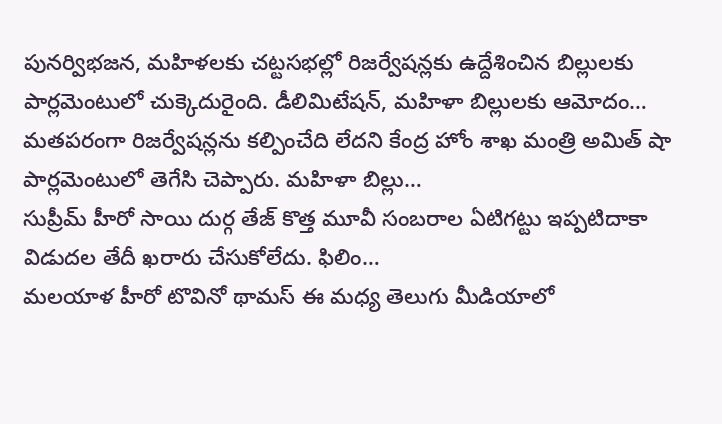పునర్విభజన, మహిళలకు చట్టసభల్లో రిజర్వేషన్లకు ఉద్దేశించిన బిల్లులకు పార్లమెంటులో చుక్కెదురైంది. డీలిమిటేషన్, మహిళా బిల్లులకు ఆమోదం…
మతపరంగా రిజర్వేషన్లను కల్పించేది లేదని కేంద్ర హోం శాఖ మంత్రి అమిత్ షా పార్లమెంటులో తెగేసి చెప్పారు. మహిళా బిల్లు…
సుప్రీమ్ హీరో సాయి దుర్గ తేజ్ కొత్త మూవీ సంబరాల ఏటిగట్టు ఇప్పటిదాకా విడుదల తేదీ ఖరారు చేసుకోలేదు. ఫిలిం…
మలయాళ హీరో టొవినో థామస్ ఈ మధ్య తెలుగు మీడియాలో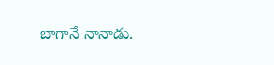బాగానే నానాడు.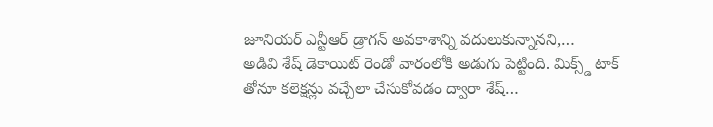జూనియర్ ఎన్టీఆర్ డ్రాగన్ అవకాశాన్ని వదులుకున్నానని,…
అడివి శేష్ డెకాయిట్ రెండో వారంలోకి అడుగు పెట్టింది. మిక్స్డ్ టాక్ తోనూ కలెక్షన్లు వచ్చేలా చేసుకోవడం ద్వారా శేష్…